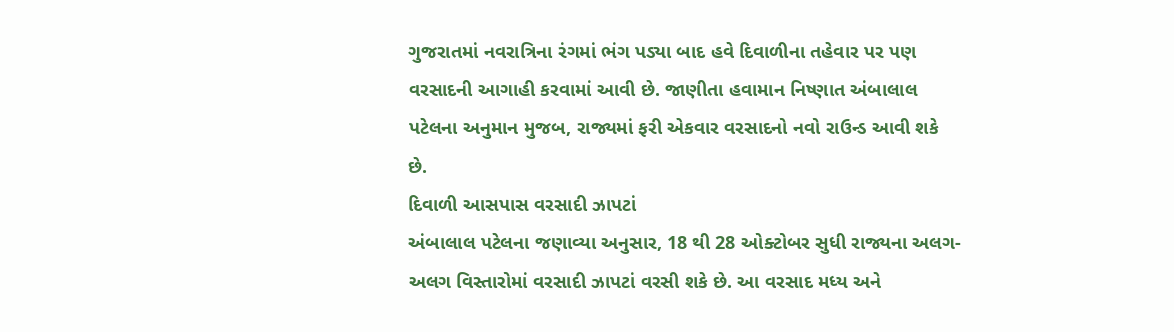ગુજરાતમાં નવરાત્રિના રંગમાં ભંગ પડ્યા બાદ હવે દિવાળીના તહેવાર પર પણ વરસાદની આગાહી કરવામાં આવી છે. જાણીતા હવામાન નિષ્ણાત અંબાલાલ પટેલના અનુમાન મુજબ, રાજ્યમાં ફરી એકવાર વરસાદનો નવો રાઉન્ડ આવી શકે છે.
દિવાળી આસપાસ વરસાદી ઝાપટાં
અંબાલાલ પટેલના જણાવ્યા અનુસાર, 18 થી 28 ઓક્ટોબર સુધી રાજ્યના અલગ-અલગ વિસ્તારોમાં વરસાદી ઝાપટાં વરસી શકે છે. આ વરસાદ મધ્ય અને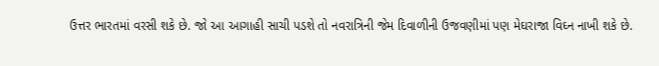ઉત્તર ભારતમાં વરસી શકે છે. જો આ આગાહી સાચી પડશે તો નવરાત્રિની જેમ દિવાળીની ઉજવણીમાં પણ મેઘરાજા વિઘ્ન નાખી શકે છે.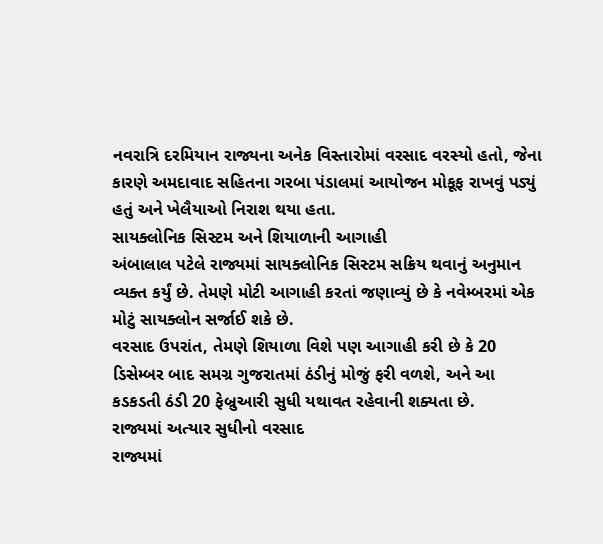નવરાત્રિ દરમિયાન રાજ્યના અનેક વિસ્તારોમાં વરસાદ વરસ્યો હતો, જેના કારણે અમદાવાદ સહિતના ગરબા પંડાલમાં આયોજન મોકૂફ રાખવું પડ્યું હતું અને ખેલૈયાઓ નિરાશ થયા હતા.
સાયક્લોનિક સિસ્ટમ અને શિયાળાની આગાહી
અંબાલાલ પટેલે રાજ્યમાં સાયક્લોનિક સિસ્ટમ સક્રિય થવાનું અનુમાન વ્યક્ત કર્યું છે. તેમણે મોટી આગાહી કરતાં જણાવ્યું છે કે નવેમ્બરમાં એક મોટું સાયક્લોન સર્જાઈ શકે છે.
વરસાદ ઉપરાંત, તેમણે શિયાળા વિશે પણ આગાહી કરી છે કે 20 ડિસેમ્બર બાદ સમગ્ર ગુજરાતમાં ઠંડીનું મોજું ફરી વળશે, અને આ કડકડતી ઠંડી 20 ફેબ્રુઆરી સુધી યથાવત રહેવાની શક્યતા છે.
રાજ્યમાં અત્યાર સુધીનો વરસાદ
રાજ્યમાં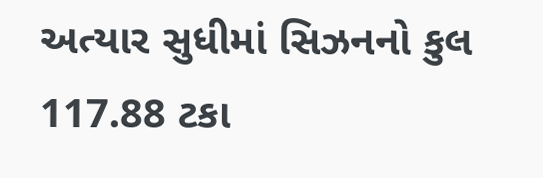અત્યાર સુધીમાં સિઝનનો કુલ 117.88 ટકા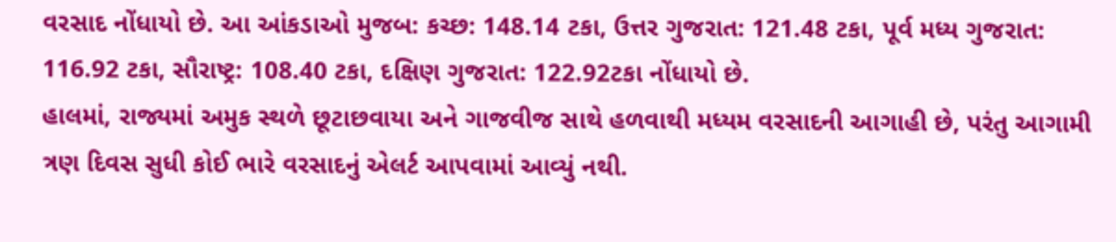વરસાદ નોંધાયો છે. આ આંકડાઓ મુજબ: કચ્છ: 148.14 ટકા, ઉત્તર ગુજરાત: 121.48 ટકા, પૂર્વ મધ્ય ગુજરાત: 116.92 ટકા, સૌરાષ્ટ્ર: 108.40 ટકા, દક્ષિણ ગુજરાત: 122.92ટકા નોંધાયો છે.
હાલમાં, રાજ્યમાં અમુક સ્થળે છૂટાછવાયા અને ગાજવીજ સાથે હળવાથી મધ્યમ વરસાદની આગાહી છે, પરંતુ આગામી ત્રણ દિવસ સુધી કોઈ ભારે વરસાદનું એલર્ટ આપવામાં આવ્યું નથી.